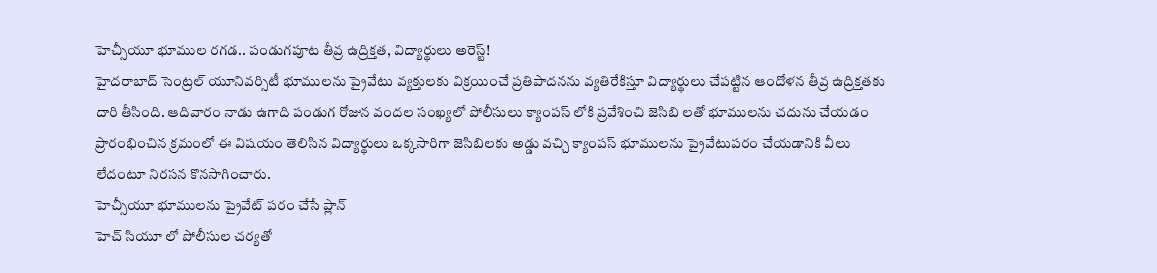హెచ్సీయూ భూముల రగడ.. పండుగపూట తీవ్ర ఉద్రిక్తత, విద్యార్థులు అరెస్ట్!
హైదరాబాద్ సెంట్రల్ యూనివర్సిటీ భూములను ప్రైవేటు వ్యక్తులకు విక్రయించే ప్రతిపాదనను వ్యతిరేకిస్తూ విద్యార్థులు చేపట్టిన ఆందోళన తీవ్ర ఉద్రిక్తతకు దారి తీసింది. ఆదివారం నాడు ఉగాది పండుగ రోజున వందల సంఖ్యలో పోలీసులు క్యాంపస్ లోకి ప్రవేశించి జెసిబి లతో భూములను చదును చేయడం ప్రారంభించిన క్రమంలో ఈ విషయం తెలిసిన విద్యార్థులు ఒక్కసారిగా జెసిబిలకు అడ్డు వచ్చి క్యాంపస్ భూములను ప్రైవేటుపరం చేయడానికి వీలు లేదంటూ నిరసన కొనసాగించారు.
హెచ్సీయూ భూములను ప్రైవేట్ పరం చేసే ప్లాన్
హెచ్ సియూ లో పోలీసుల చర్యతో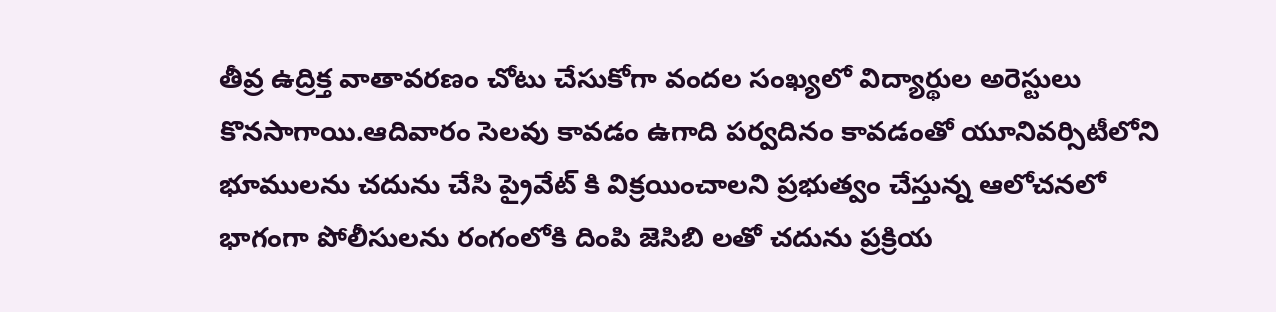తీవ్ర ఉద్రిక్త వాతావరణం చోటు చేసుకోగా వందల సంఖ్యలో విద్యార్థుల అరెస్టులు కొనసాగాయి.ఆదివారం సెలవు కావడం ఉగాది పర్వదినం కావడంతో యూనివర్సిటీలోని భూములను చదును చేసి ప్రైవేట్ కి విక్రయించాలని ప్రభుత్వం చేస్తున్న ఆలోచనలో భాగంగా పోలీసులను రంగంలోకి దింపి జెసిబి లతో చదును ప్రక్రియ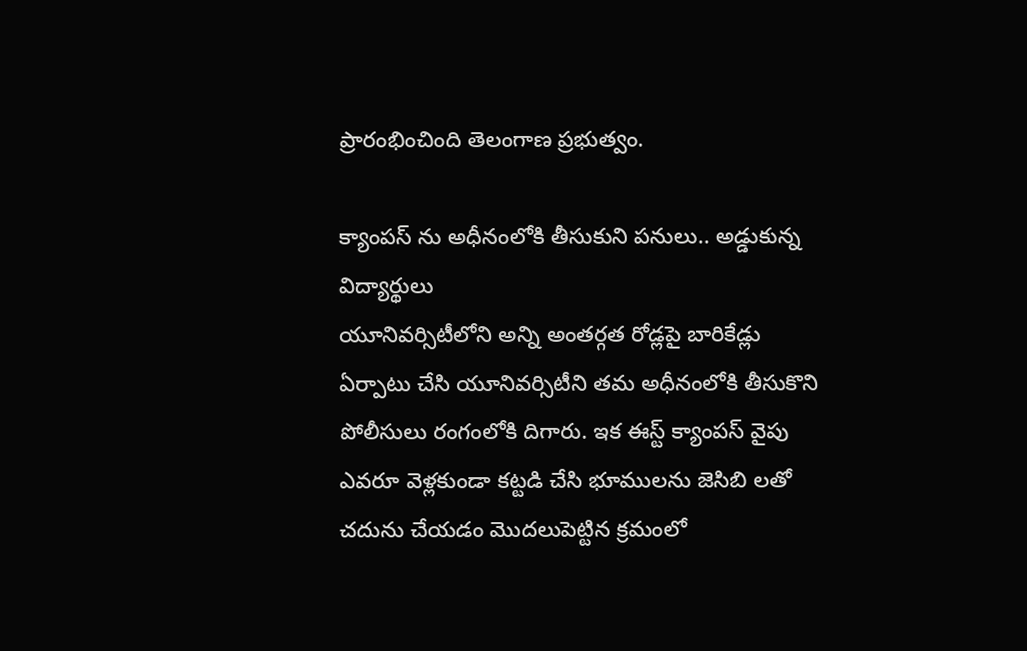ప్రారంభించింది తెలంగాణ ప్రభుత్వం.

క్యాంపస్ ను అధీనంలోకి తీసుకుని పనులు.. అడ్డుకున్న విద్యార్థులు
యూనివర్సిటీలోని అన్ని అంతర్గత రోడ్లపై బారికేడ్లు ఏర్పాటు చేసి యూనివర్సిటీని తమ అధీనంలోకి తీసుకొని పోలీసులు రంగంలోకి దిగారు. ఇక ఈస్ట్ క్యాంపస్ వైపు ఎవరూ వెళ్లకుండా కట్టడి చేసి భూములను జెసిబి లతో చదును చేయడం మొదలుపెట్టిన క్రమంలో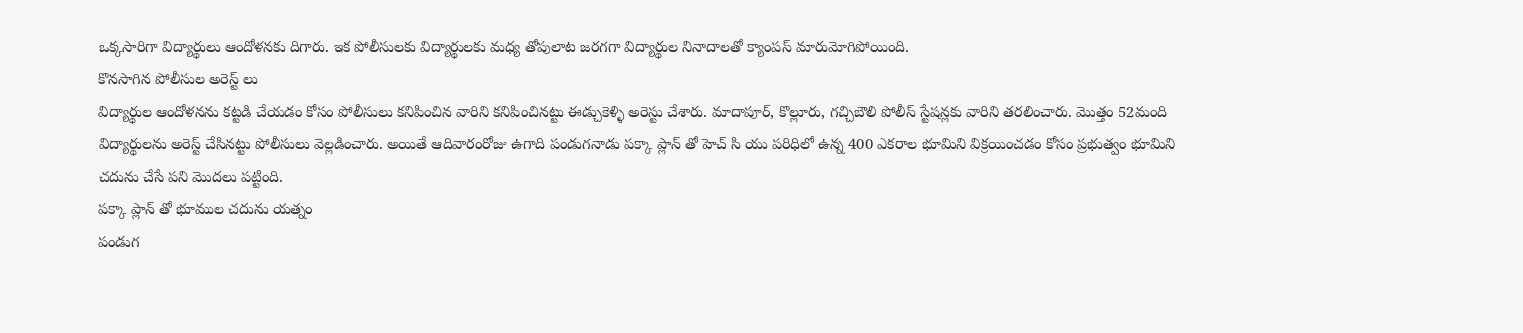ఒక్కసారిగా విద్యార్థులు ఆందోళనకు దిగారు. ఇక పోలీసులకు విద్యార్థులకు మధ్య తోపులాట జరగగా విద్యార్థుల నినాదాలతో క్యాంపస్ మారుమోగిపోయింది.
కొనసాగిన పోలీసుల అరెస్ట్ లు
విద్యార్థుల ఆందోళనను కట్టడి చేయడం కోసం పోలీసులు కనిపించిన వారిని కనిపించినట్టు ఈడ్చుకెళ్ళి అరెస్టు చేశారు. మాదాపూర్, కొల్లూరు, గచ్చిబౌలి పోలీస్ స్టేషన్లకు వారిని తరలించారు. మొత్తం 52మంది విద్యార్థులను అరెస్ట్ చేసినట్టు పోలీసులు వెల్లడించారు. అయితే ఆదివారంరోజు ఉగాది పండుగనాడు పక్కా ప్లాన్ తో హెచ్ సి యు పరిధిలో ఉన్న 400 ఎకరాల భూమిని విక్రయించడం కోసం ప్రభుత్వం భూమిని చదును చేసే పని మొదలు పట్టింది.
పక్కా ప్లాన్ తో భూముల చదును యత్నం
పండుగ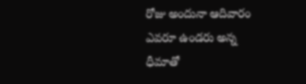రోజు అందునా ఆదివారం ఎవరూ ఉండరు అన్న ధీమాతో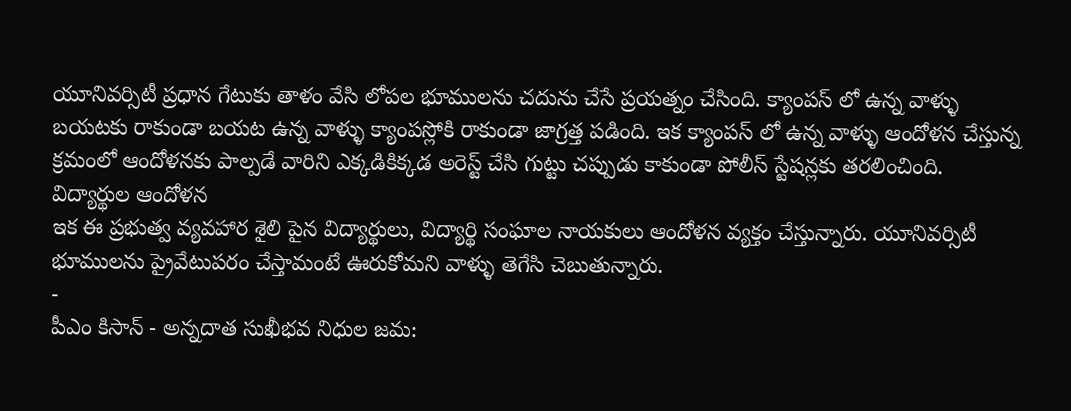యూనివర్సిటీ ప్రధాన గేటుకు తాళం వేసి లోపల భూములను చదును చేసే ప్రయత్నం చేసింది. క్యాంపస్ లో ఉన్న వాళ్ళు బయటకు రాకుండా బయట ఉన్న వాళ్ళు క్యాంపస్లోకి రాకుండా జాగ్రత్త పడింది. ఇక క్యాంపస్ లో ఉన్న వాళ్ళు ఆందోళన చేస్తున్న క్రమంలో ఆందోళనకు పాల్పడే వారిని ఎక్కడికిక్కడ అరెస్ట్ చేసి గుట్టు చప్పుడు కాకుండా పోలీస్ స్టేషన్లకు తరలించింది.
విద్యార్థుల ఆందోళన
ఇక ఈ ప్రభుత్వ వ్యవహార శైలి పైన విద్యార్థులు, విద్యార్థి సంఘాల నాయకులు ఆందోళన వ్యక్తం చేస్తున్నారు. యూనివర్సిటీ భూములను ప్రైవేటుపరం చేస్తామంటే ఊరుకోమని వాళ్ళు తెగేసి చెబుతున్నారు.
-
పీఎం కిసాన్ - అన్నదాత సుఖీభవ నిధుల జమ: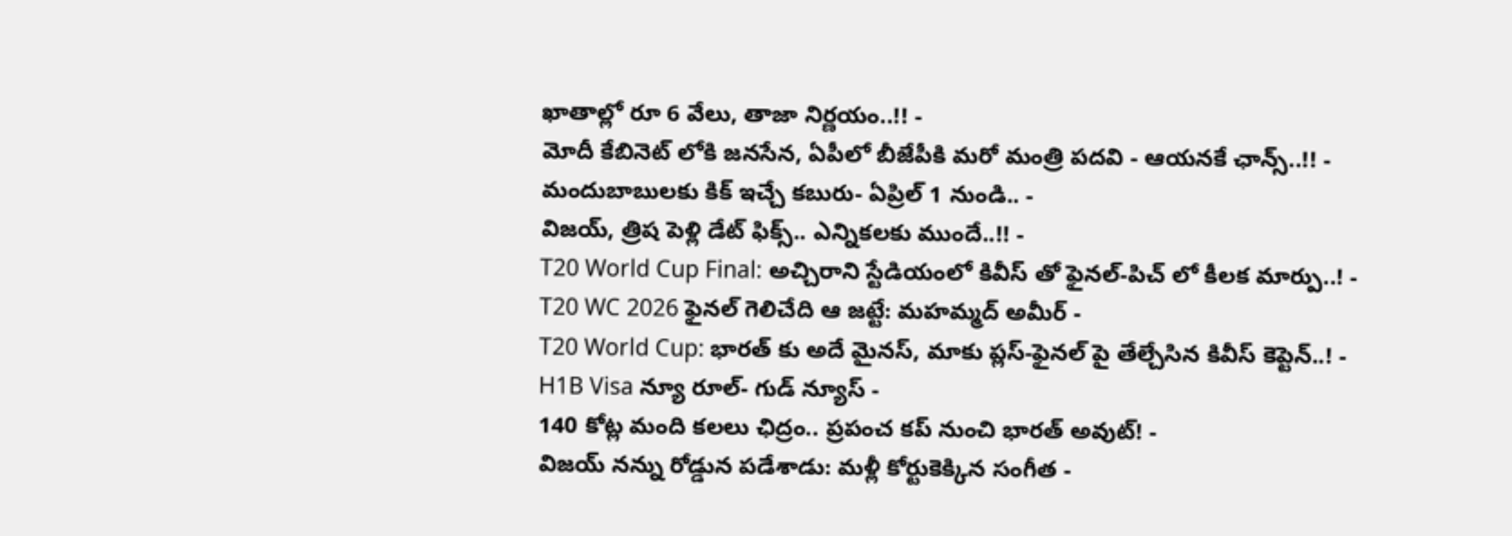ఖాతాల్లో రూ 6 వేలు, తాజా నిర్ణయం..!! -
మోదీ కేబినెట్ లోకి జనసేన, ఏపీలో బీజేపీకి మరో మంత్రి పదవి - ఆయనకే ఛాన్స్..!! -
మందుబాబులకు కిక్ ఇచ్చే కబురు- ఏప్రిల్ 1 నుండి.. -
విజయ్, త్రిష పెళ్లి డేట్ ఫిక్స్.. ఎన్నికలకు ముందే..!! -
T20 World Cup Final: అచ్చిరాని స్టేడియంలో కివీస్ తో ఫైనల్-పిచ్ లో కీలక మార్పు..! -
T20 WC 2026 ఫైనల్ గెలిచేది ఆ జట్టే: మహమ్మద్ అమీర్ -
T20 World Cup: భారత్ కు అదే మైనస్, మాకు ప్లస్-ఫైనల్ పై తేల్చేసిన కివీస్ కెప్టెన్..! -
H1B Visa న్యూ రూల్- గుడ్ న్యూస్ -
140 కోట్ల మంది కలలు ఛిద్రం.. ప్రపంచ కప్ నుంచి భారత్ అవుట్! -
విజయ్ నన్ను రోడ్డున పడేశాడు: మళ్లీ కోర్టుకెక్కిన సంగీత -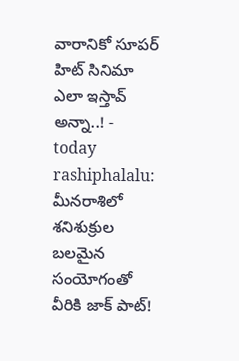వారానికో సూపర్ హిట్ సినిమా ఎలా ఇస్తావ్ అన్నా..! -
today rashiphalalu: మీనరాశిలో శనిశుక్రుల బలమైన సంయోగంతో వీరికి జాక్ పాట్!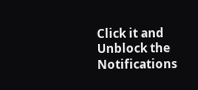Click it and Unblock the Notifications